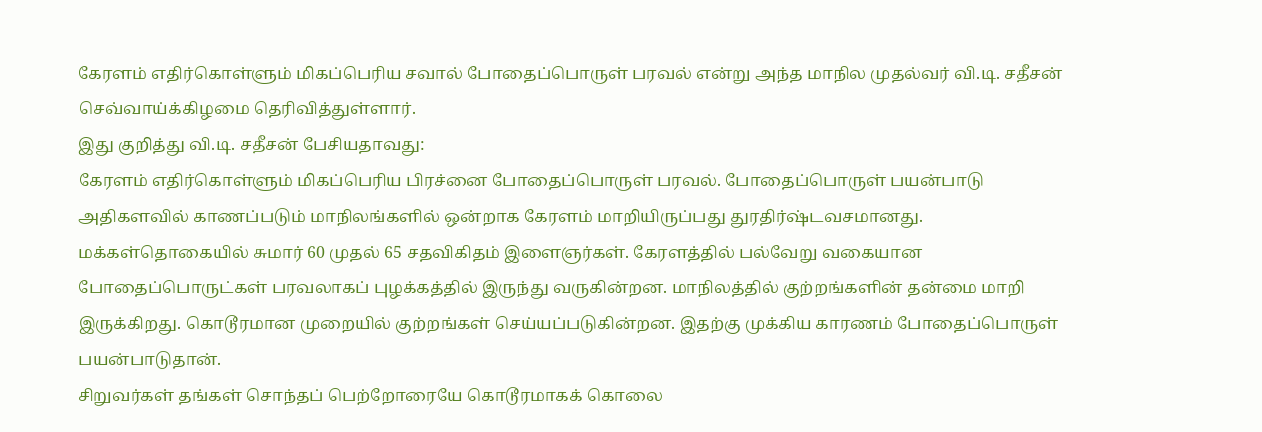கேரளம் எதிர்கொள்ளும் மிகப்பெரிய சவால் போதைப்பொருள் பரவல் என்று அந்த மாநில முதல்வர் வி.டி. சதீசன் செவ்வாய்க்கிழமை தெரிவித்துள்ளார்.
இது குறித்து வி.டி. சதீசன் பேசியதாவது:
கேரளம் எதிர்கொள்ளும் மிகப்பெரிய பிரச்னை போதைப்பொருள் பரவல். போதைப்பொருள் பயன்பாடு அதிகளவில் காணப்படும் மாநிலங்களில் ஒன்றாக கேரளம் மாறியிருப்பது துரதிர்ஷ்டவசமானது.
மக்கள்தொகையில் சுமார் 60 முதல் 65 சதவிகிதம் இளைஞர்கள். கேரளத்தில் பல்வேறு வகையான போதைப்பொருட்கள் பரவலாகப் புழக்கத்தில் இருந்து வருகின்றன. மாநிலத்தில் குற்றங்களின் தன்மை மாறி இருக்கிறது. கொடூரமான முறையில் குற்றங்கள் செய்யப்படுகின்றன. இதற்கு முக்கிய காரணம் போதைப்பொருள் பயன்பாடுதான்.
சிறுவர்கள் தங்கள் சொந்தப் பெற்றோரையே கொடூரமாகக் கொலை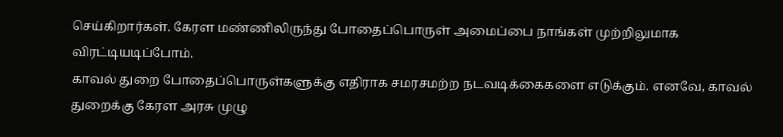செய்கிறார்கள். கேரள மண்ணிலிருந்து போதைப்பொருள் அமைப்பை நாங்கள் முற்றிலுமாக விரட்டியடிப்போம்.
காவல் துறை போதைப்பொருள்களுக்கு எதிராக சமரசமற்ற நடவடிக்கைகளை எடுக்கும். எனவே, காவல் துறைக்கு கேரள அரசு முழு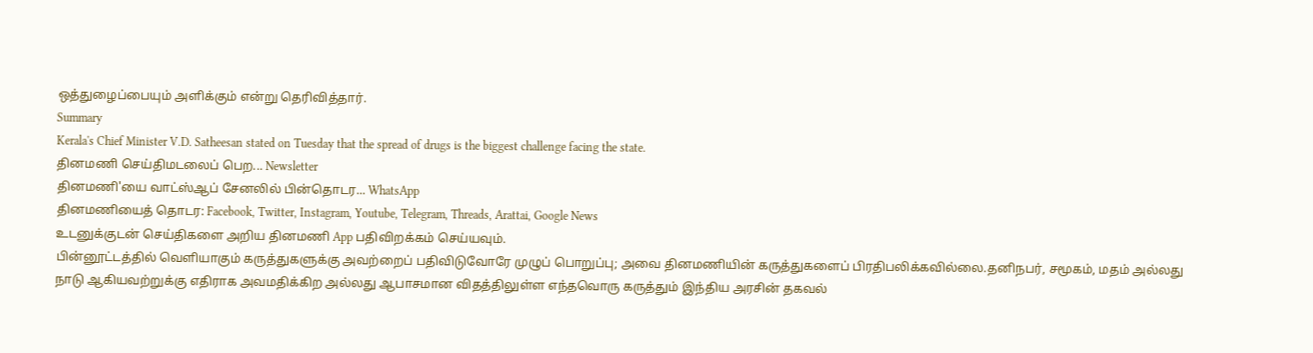ஒத்துழைப்பையும் அளிக்கும் என்று தெரிவித்தார்.
Summary
Kerala's Chief Minister V.D. Satheesan stated on Tuesday that the spread of drugs is the biggest challenge facing the state.
தினமணி செய்திமடலைப் பெற... Newsletter
தினமணி'யை வாட்ஸ்ஆப் சேனலில் பின்தொடர... WhatsApp
தினமணியைத் தொடர: Facebook, Twitter, Instagram, Youtube, Telegram, Threads, Arattai, Google News
உடனுக்குடன் செய்திகளை அறிய தினமணி App பதிவிறக்கம் செய்யவும்.
பின்னூட்டத்தில் வெளியாகும் கருத்துகளுக்கு அவற்றைப் பதிவிடுவோரே முழுப் பொறுப்பு; அவை தினமணியின் கருத்துகளைப் பிரதிபலிக்கவில்லை.தனிநபர், சமூகம், மதம் அல்லது நாடு ஆகியவற்றுக்கு எதிராக அவமதிக்கிற அல்லது ஆபாசமான விதத்திலுள்ள எந்தவொரு கருத்தும் இந்திய அரசின் தகவல்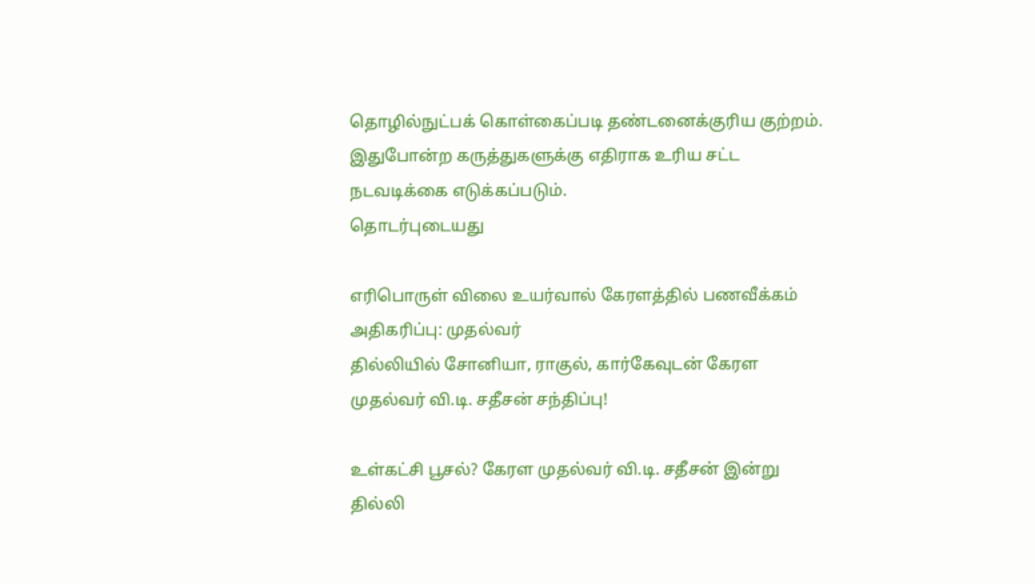தொழில்நுட்பக் கொள்கைப்படி தண்டனைக்குரிய குற்றம். இதுபோன்ற கருத்துகளுக்கு எதிராக உரிய சட்ட நடவடிக்கை எடுக்கப்படும்.
தொடர்புடையது

எரிபொருள் விலை உயர்வால் கேரளத்தில் பணவீக்கம் அதிகரிப்பு: முதல்வர்
தில்லியில் சோனியா, ராகுல், கார்கேவுடன் கேரள முதல்வர் வி.டி. சதீசன் சந்திப்பு!

உள்கட்சி பூசல்? கேரள முதல்வர் வி.டி. சதீசன் இன்று தில்லி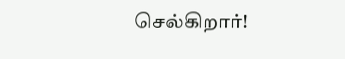செல்கிறார்!